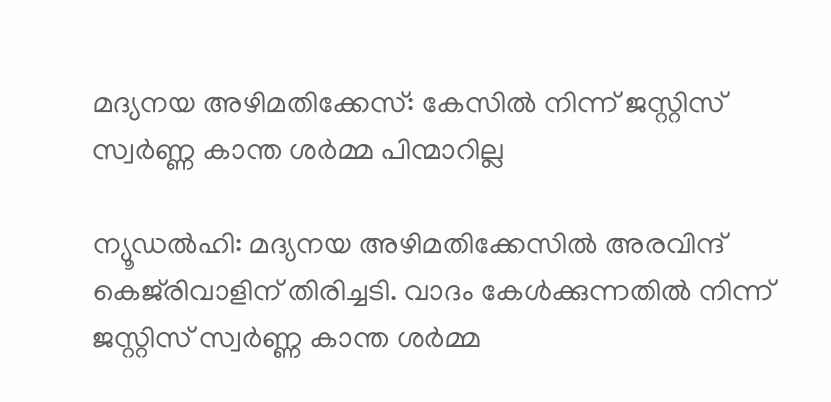മദ്യനയ അഴിമതിക്കേസ്: കേസിൽ നിന്ന് ജസ്റ്റിസ് സ്വർണ്ണ കാന്ത ശർമ്മ പിന്മാറില്ല

ന്യൂഡൽഹി: മദ്യനയ അഴിമതിക്കേസിൽ അരവിന്ദ് കെജ്‌രിവാളിന് തിരിച്ചടി. വാദം കേള്‍ക്കുന്നതില്‍ നിന്ന് ജസ്റ്റിസ് സ്വര്‍ണ്ണ കാന്ത ശര്‍മ്മ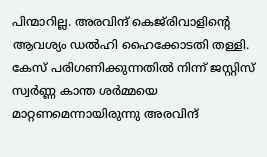പിന്മാറില്ല. അരവിന്ദ് കെജ്‌രിവാളിന്റെ ആവശ്യം ഡൽഹി ഹൈക്കോടതി തള്ളി. കേസ് പരിഗണിക്കുന്നതിൽ നിന്ന് ജസ്റ്റിസ് സ്വർണ്ണ കാന്ത ശർമ്മയെ മാറ്റണമെന്നായിരുന്നു അരവിന്ദ്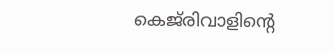കെജ്‌രിവാളിന്റെ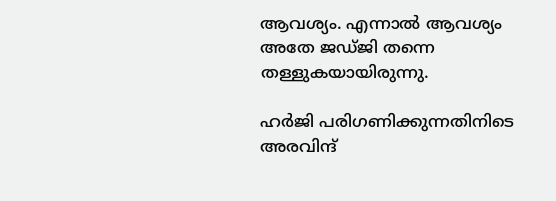ആവശ്യം. എന്നാൽ ആവശ്യം അതേ ജഡ്ജി തന്നെ തള്ളുകയായിരുന്നു.

ഹർജി പരിഗണിക്കുന്നതിനിടെ അരവിന്ദ്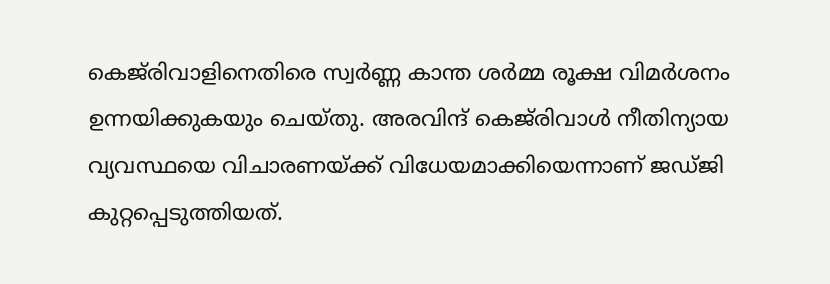കെജ്‌രിവാളിനെതിരെ സ്വർണ്ണ കാന്ത ശർമ്മ രൂക്ഷ വിമർശനം ഉന്നയിക്കുകയും ചെയ്തു. അരവിന്ദ് കെജ്‌രിവാള്‍ നീതിന്യായ വ്യവസ്ഥയെ വിചാരണയ്ക്ക് വിധേയമാക്കിയെന്നാണ് ജഡ്ജി കുറ്റപ്പെടുത്തിയത്.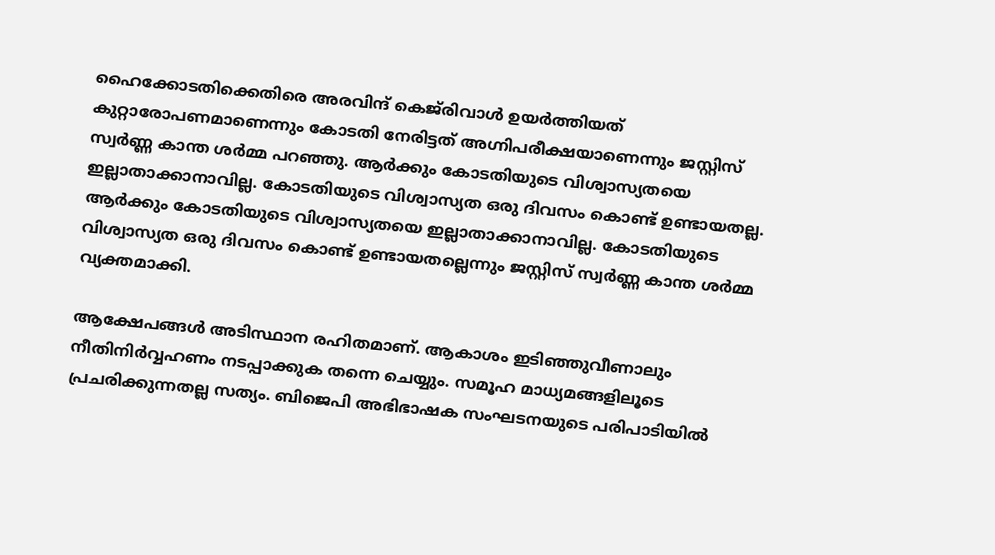ഹൈക്കോടതിക്കെതിരെ അരവിന്ദ് കെജ്‌രിവാള്‍ ഉയര്‍ത്തിയത് കുറ്റാരോപണമാണെന്നും കോടതി നേരിട്ടത് അഗ്നിപരീക്ഷയാണെന്നും ജസ്റ്റിസ് സ്വര്‍ണ്ണ കാന്ത ശര്‍മ്മ പറഞ്ഞു. ആര്‍ക്കും കോടതിയുടെ വിശ്വാസ്യതയെ ഇല്ലാതാക്കാനാവില്ല. കോടതിയുടെ വിശ്വാസ്യത ഒരു ദിവസം കൊണ്ട് ഉണ്ടായതല്ല. ആര്‍ക്കും കോടതിയുടെ വിശ്വാസ്യതയെ ഇല്ലാതാക്കാനാവില്ല. കോടതിയുടെ വിശ്വാസ്യത ഒരു ദിവസം കൊണ്ട് ഉണ്ടായതല്ലെന്നും ജസ്റ്റിസ് സ്വര്‍ണ്ണ കാന്ത ശര്‍മ്മ വ്യക്തമാക്കി.

ആക്ഷേപങ്ങള്‍ അടിസ്ഥാന രഹിതമാണ്. ആകാശം ഇടിഞ്ഞുവീണാലും നീതിനിര്‍വ്വഹണം നടപ്പാക്കുക തന്നെ ചെയ്യും. സമൂഹ മാധ്യമങ്ങളിലൂടെ പ്രചരിക്കുന്നതല്ല സത്യം. ബിജെപി അഭിഭാഷക സംഘടനയുടെ പരിപാടിയില്‍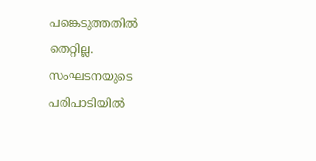പങ്കെടുത്തതില്‍ തെറ്റില്ല. സംഘടനയുടെ പരിപാടിയില്‍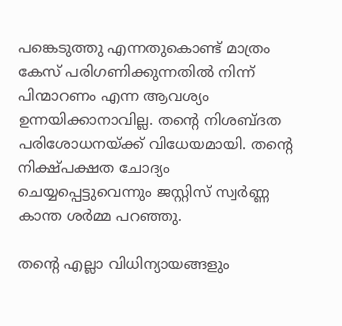പങ്കെടുത്തു എന്നതുകൊണ്ട് മാത്രം കേസ് പരിഗണിക്കുന്നതിൽ നിന്ന് പിന്മാറണം എന്ന ആവശ്യം ഉന്നയിക്കാനാവില്ല. തന്റെ നിശബ്ദത പരിശോധനയ്ക്ക് വിധേയമായി. തന്റെ നിക്ഷ്പക്ഷത ചോദ്യം ചെയ്യപ്പെട്ടുവെന്നും ജസ്റ്റിസ് സ്വര്‍ണ്ണ കാന്ത ശര്‍മ്മ പറഞ്ഞു.

തന്റെ എല്ലാ വിധിന്യായങ്ങളും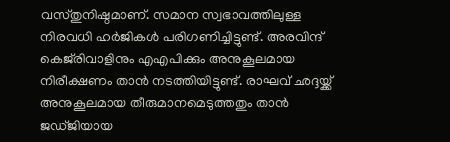വസ്തുനിഷ്ഠമാണ്. സമാന സ്വഭാവത്തിലുള്ള നിരവധി ഹര്‍ജികള്‍ പരിഗണിച്ചിട്ടുണ്ട്. അരവിന്ദ് കെജ്‌രിവാളിനും എഎപിക്കും അനുകൂലമായ നിരീക്ഷണം താന്‍ നടത്തിയിട്ടുണ്ട്. രാഘവ് ഛദ്ദയ്ക്ക് അനുകൂലമായ തീരുമാനമെടുത്തതും താന്‍ ജഡ്ജിയായ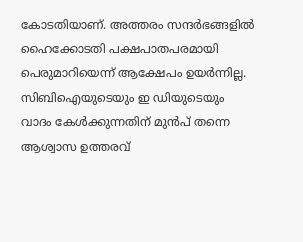കോടതിയാണ്. അത്തരം സന്ദര്‍ഭങ്ങളില്‍ ഹൈക്കോടതി പക്ഷപാതപരമായി പെരുമാറിയെന്ന് ആക്ഷേപം ഉയര്‍ന്നില്ല. സിബിഐയുടെയും ഇ ഡിയുടെയും വാദം കേള്‍ക്കുന്നതിന് മുന്‍പ് തന്നെ ആശ്വാസ ഉത്തരവ്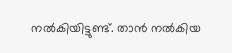നല്‍കിയിട്ടുണ്ട്. താന്‍ നല്‍കിയ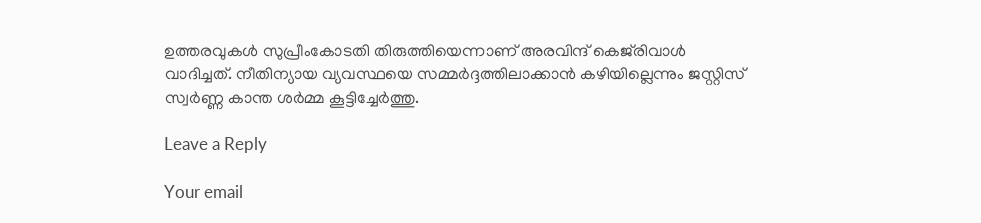ഉത്തരവുകള്‍ സുപ്രീംകോടതി തിരുത്തിയെന്നാണ് അരവിന്ദ് കെജ്‌രിവാള്‍ വാദിച്ചത്. നീതിന്യായ വ്യവസ്ഥയെ സമ്മര്‍ദ്ദത്തിലാക്കാൻ കഴിയില്ലെന്നും ജസ്റ്റിസ് സ്വര്‍ണ്ണ കാന്ത ശര്‍മ്മ കൂട്ടിച്ചേർത്തു.

Leave a Reply

Your email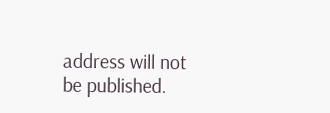address will not be published.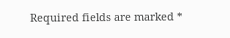Required fields are marked *